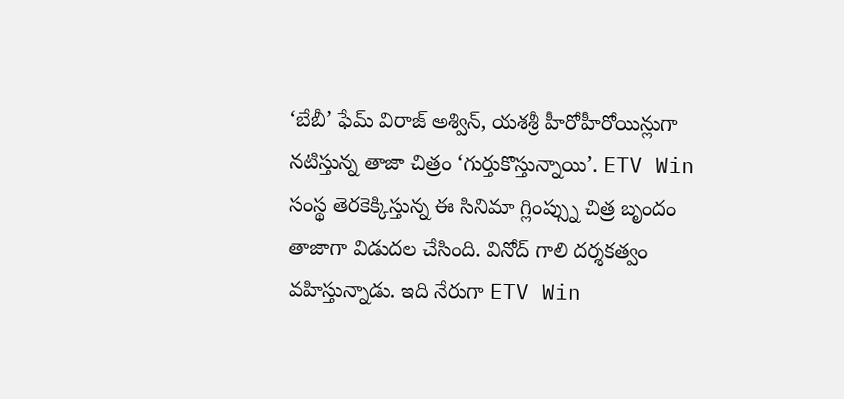‘బేబీ’ ఫేమ్ విరాజ్ అశ్విన్, యశశ్రీ హీరోహీరోయిన్లుగా నటిస్తున్న తాజా చిత్రం ‘గుర్తుకొస్తున్నాయి’. ETV Win సంస్థ తెరకెక్కిస్తున్న ఈ సినిమా గ్లింప్స్ను చిత్ర బృందం తాజాగా విడుదల చేసింది. వినోద్ గాలి దర్శకత్వం వహిస్తున్నాడు. ఇది నేరుగా ETV Win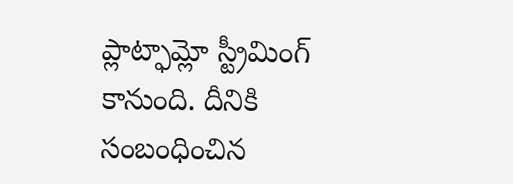ప్లాట్ఫామ్లో స్ట్రీమింగ్ కానుంది. దీనికి సంబంధించిన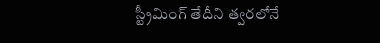స్ట్రీమింగ్ తేదీని త్వరలోనే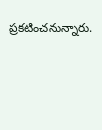ప్రకటించనున్నారు.